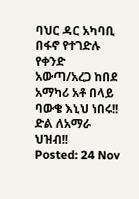ባህር ዳር አካባቢ በፋኖ የተገድሉ የቀንድ አውጣ/አረጋ ከበደ አማካሪ አቶ በላይ ባውቄ እኒህ ነበሩ!! ድል ለአማራ ህዝብ!!
Posted: 24 Nov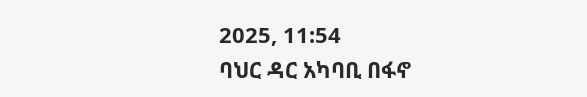2025, 11:54
ባህር ዳር አካባቢ በፋኖ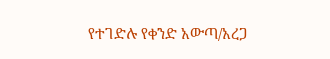የተገድሉ የቀንድ አውጣ/አረጋ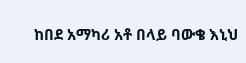ከበደ አማካሪ አቶ በላይ ባውቄ እኒህ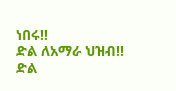ነበሩ!!
ድል ለአማራ ህዝብ!!
ድል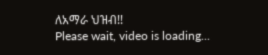ለአማራ ህዝብ!!
Please wait, video is loading...